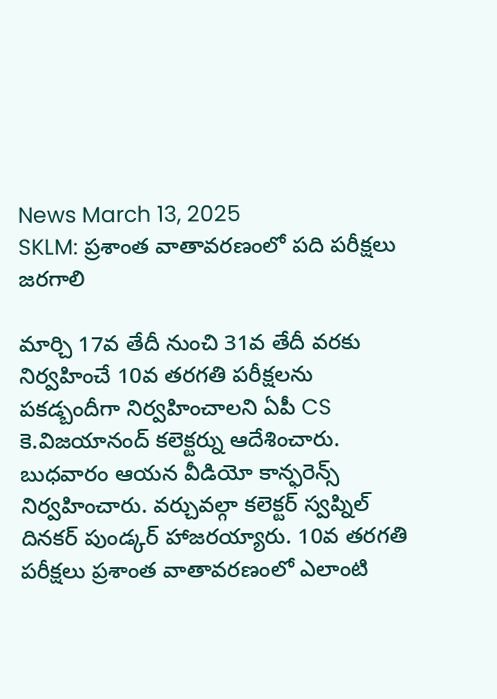News March 13, 2025
SKLM: ప్రశాంత వాతావరణంలో పది పరీక్షలు జరగాలి

మార్చి 17వ తేదీ నుంచి 31వ తేదీ వరకు నిర్వహించే 10వ తరగతి పరీక్షలను పకడ్బందీగా నిర్వహించాలని ఏపీ CS కె.విజయానంద్ కలెక్టర్ను ఆదేశించారు. బుధవారం ఆయన వీడియో కాన్ఫరెన్స్ నిర్వహించారు. వర్చువల్గా కలెక్టర్ స్వప్నిల్ దినకర్ పుండ్కర్ హాజరయ్యారు. 10వ తరగతి పరీక్షలు ప్రశాంత వాతావరణంలో ఎలాంటి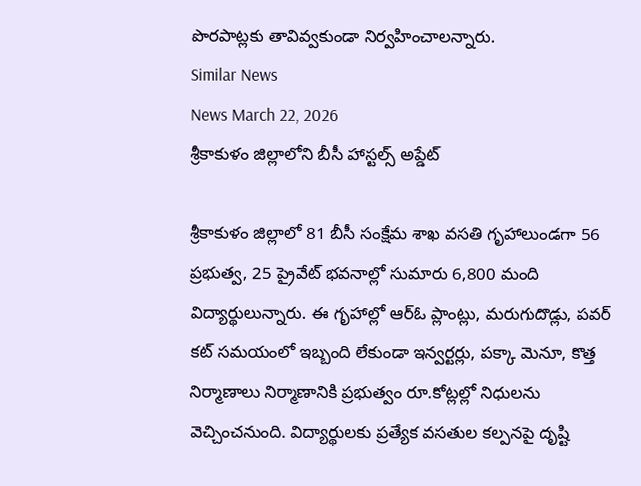పొరపాట్లకు తావివ్వకుండా నిర్వహించాలన్నారు.
Similar News
News March 22, 2026
శ్రీకాకుళం జిల్లాలోని బీసీ హాస్టల్స్ అప్డేట్

శ్రీకాకుళం జిల్లాలో 81 బీసీ సంక్షేమ శాఖ వసతి గృహాలుండగా 56 ప్రభుత్వ, 25 ప్రైవేట్ భవనాల్లో సుమారు 6,800 మంది విద్యార్థులున్నారు. ఈ గృహాల్లో ఆర్ఓ ప్లాంట్లు, మరుగుదొడ్లు, పవర్ కట్ సమయంలో ఇబ్బంది లేకుండా ఇన్వర్టర్లు, పక్కా మెనూ, కొత్త నిర్మాణాలు నిర్మాణానికి ప్రభుత్వం రూ.కోట్లల్లో నిధులను వెచ్చించనుంది. విద్యార్థులకు ప్రత్యేక వసతుల కల్పనపై దృష్టి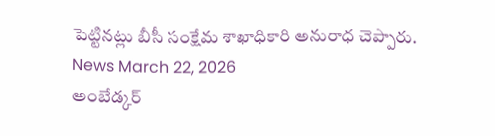పెట్టినట్లు బీసీ సంక్షేమ శాఖాధికారి అనురాధ చెప్పారు.
News March 22, 2026
అంబేడ్కర్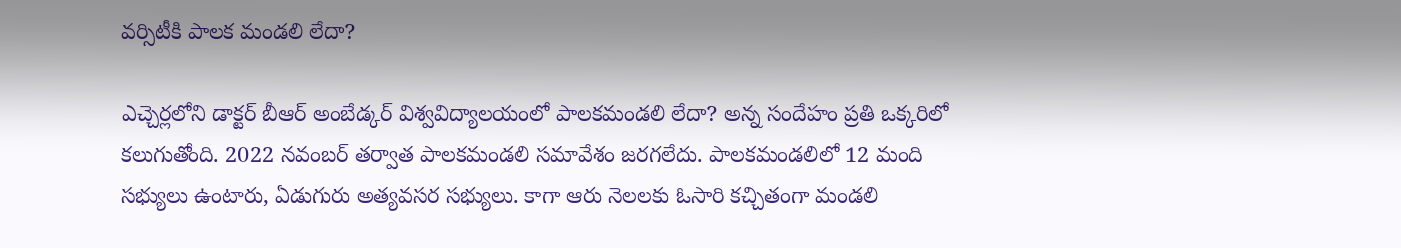వర్సిటీకి పాలక మండలి లేదా?

ఎచ్చెర్లలోని డాక్టర్ బీఆర్ అంబేడ్కర్ విశ్వవిద్యాలయంలో పాలకమండలి లేదా? అన్న సందేహం ప్రతి ఒక్కరిలో కలుగుతోంది. 2022 నవంబర్ తర్వాత పాలకమండలి సమావేశం జరగలేదు. పాలకమండలిలో 12 మంది సభ్యులు ఉంటారు, ఏడుగురు అత్యవసర సభ్యులు. కాగా ఆరు నెలలకు ఓసారి కచ్చితంగా మండలి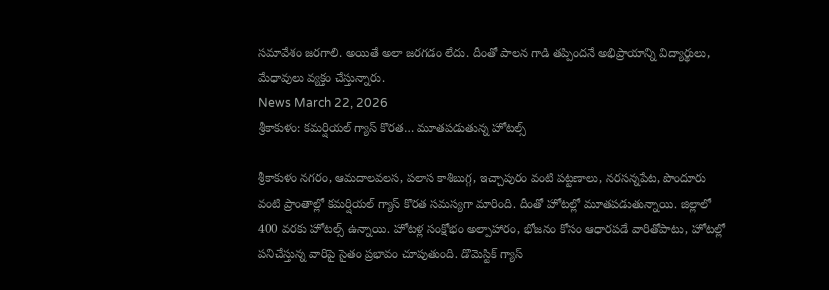సమావేశం జరగాలి. అయితే అలా జరగడం లేదు. దీంతో పాలన గాడి తప్పిందనే అభిప్రాయాన్ని విద్యార్థులు, మేధావులు వ్యక్తం చేస్తున్నారు.
News March 22, 2026
శ్రీకాకుళం: కమర్షియల్ గ్యాస్ కొరత… మూతపడుతున్న హోటల్స్

శ్రీకాకుళం నగరం, ఆమదాలవలస, పలాస కాశిబుగ్గ, ఇచ్చాపురం వంటి పట్టణాలు, నరసన్నపేట, పొందూరు వంటి ప్రాంతాల్లో కమర్షియల్ గ్యాస్ కొరత సమస్యగా మారింది. దీంతో హోటల్లో మూతపడుతున్నాయి. జిల్లాలో 400 వరకు హోటల్స్ ఉన్నాయి. హోటళ్ల సంక్షోభం అల్పాహారం, భోజనం కోసం ఆధారపడే వారితోపాటు, హోటల్లో పనిచేస్తున్న వారిపై సైతం ప్రభావం చూపుతుంది. డొమెస్టిక్ గ్యాస్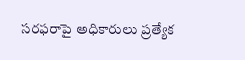సరఫరాపై అధికారులు ప్రత్యేక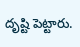దృష్టి పెట్టారు.